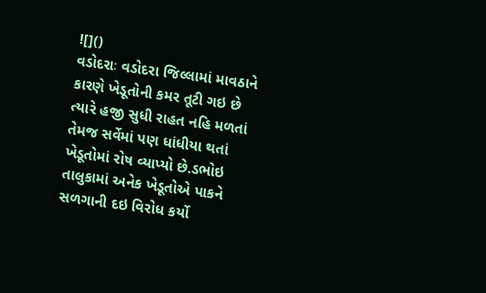![]()
વડોદરાઃ વડોદરા જિલ્લામાં માવઠાને કારણે ખેડૂતોની કમર તૂટી ગઇ છે ત્યારે હજી સુધી રાહત નહિ મળતાં તેમજ સર્વેમાં પણ ધાંધીયા થતાં ખેડૂતોમાં રોષ વ્યાપ્યો છે.ડભોઇ તાલુકામાં અનેક ખેડૂતોએ પાકને સળગાની દઇ વિરોધ કર્યો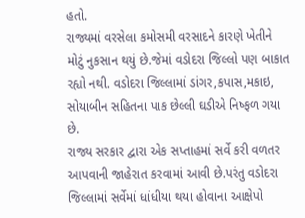હતો.
રાજ્યમાં વરસેલા કમોસમી વરસાદને કારણે ખેતીને મોટું નુકસાન થયું છે.જેમાં વડોદરા જિલ્લો પણ બાકાત રહ્યો નથી. વડોદરા જિલ્લામાં ડાંગર,કપાસ,મકાઇ, સોયાબીન સહિતના પાક છેલ્લી ઘડીએ નિષ્ફળ ગયા છે.
રાજ્ય સરકાર દ્વારા એક સપ્તાહમાં સર્વે કરી વળતર આપવાની જાહેરાત કરવામાં આવી છે.પરંતુ વડોદરા જિલ્લામાં સર્વેમાં ધાંધીયા થયા હોવાના આક્ષેપો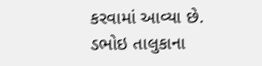કરવામાં આવ્યા છે.
ડભોઇ તાલુકાના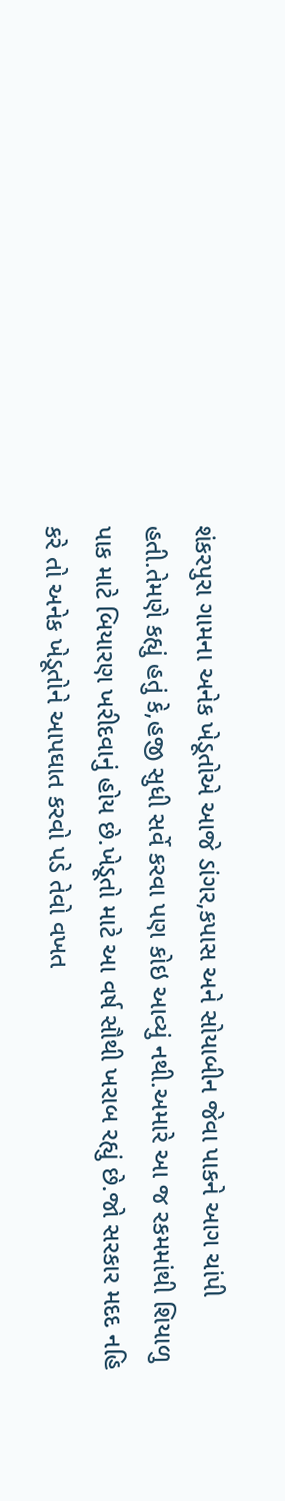શંકરપુરા ગામના અનેક ખેડૂતોએ આજે ડાંગર,કપાસ અને સોયાબીન જેવા પાકને આગ ચાંપી હતી.તેમણે કહ્યું હતું કે,હજી સુધી સર્વે કરવા પણ કોઇ આવ્યું નથી.અમારે આ જ રકમમાંથી શિયાળુ પાક માટે બિયારણ ખરીદવાનું હોય છે.ખેડૂતો માટે આ વર્ષ સૌથી ખરાબ રહ્યું છે.જો સરકાર મદદ નહિ કરે તો અનેક ખેડૂતોને આપઘાત કરવો પડે તેવો વખત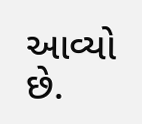આવ્યો છે.